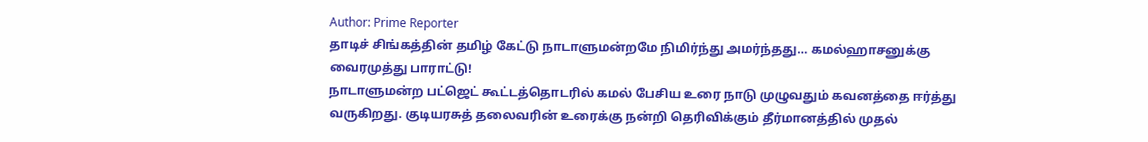Author: Prime Reporter
தாடிச் சிங்கத்தின் தமிழ் கேட்டு நாடாளுமன்றமே நிமிர்ந்து அமர்ந்தது… கமல்ஹாசனுக்கு வைரமுத்து பாராட்டு!
நாடாளுமன்ற பட்ஜெட் கூட்டத்தொடரில் கமல் பேசிய உரை நாடு முழுவதும் கவனத்தை ஈர்த்து வருகிறது. குடியரசுத் தலைவரின் உரைக்கு நன்றி தெரிவிக்கும் தீர்மானத்தில் முதல்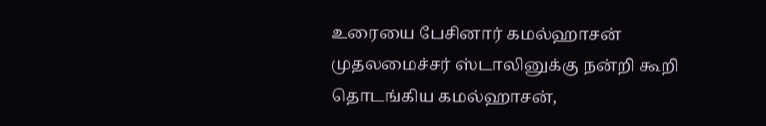உரையை பேசினார் கமல்ஹாசன் முதலமைச்சர் ஸ்டாலினுக்கு நன்றி கூறி தொடங்கிய கமல்ஹாசன்,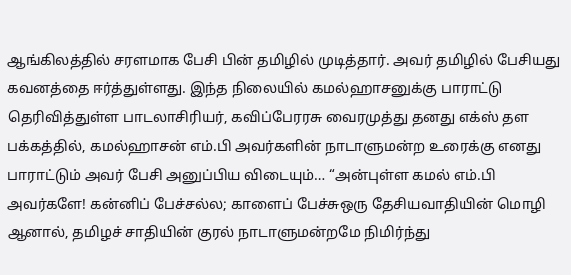ஆங்கிலத்தில் சரளமாக பேசி பின் தமிழில் முடித்தார். அவர் தமிழில் பேசியது கவனத்தை ஈர்த்துள்ளது. இந்த நிலையில் கமல்ஹாசனுக்கு பாராட்டு தெரிவித்துள்ள பாடலாசிரியர், கவிப்பேரரசு வைரமுத்து தனது எக்ஸ் தள பக்கத்தில், கமல்ஹாசன் எம்.பி அவர்களின் நாடாளுமன்ற உரைக்கு எனது பாராட்டும் அவர் பேசி அனுப்பிய விடையும்… “அன்புள்ள கமல் எம்.பி அவர்களே! கன்னிப் பேச்சல்ல; காளைப் பேச்சுஒரு தேசியவாதியின் மொழி ஆனால், தமிழச் சாதியின் குரல் நாடாளுமன்றமே நிமிர்ந்து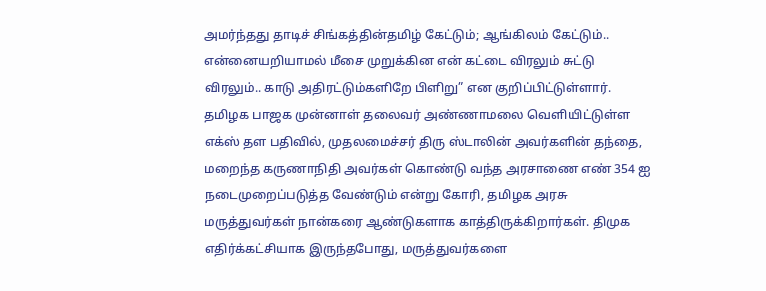அமர்ந்தது தாடிச் சிங்கத்தின்தமிழ் கேட்டும்; ஆங்கிலம் கேட்டும்.. என்னையறியாமல் மீசை முறுக்கின என் கட்டை விரலும் சுட்டு விரலும்.. காடு அதிரட்டும்களிறே பிளிறு” என குறிப்பிட்டுள்ளார்.
தமிழக பாஜக முன்னாள் தலைவர் அண்ணாமலை வெளியிட்டுள்ள எக்ஸ் தள பதிவில், முதலமைச்சர் திரு ஸ்டாலின் அவர்களின் தந்தை, மறைந்த கருணாநிதி அவர்கள் கொண்டு வந்த அரசாணை எண் 354 ஐ நடைமுறைப்படுத்த வேண்டும் என்று கோரி, தமிழக அரசு மருத்துவர்கள் நான்கரை ஆண்டுகளாக காத்திருக்கிறார்கள். திமுக எதிர்க்கட்சியாக இருந்தபோது, மருத்துவர்களை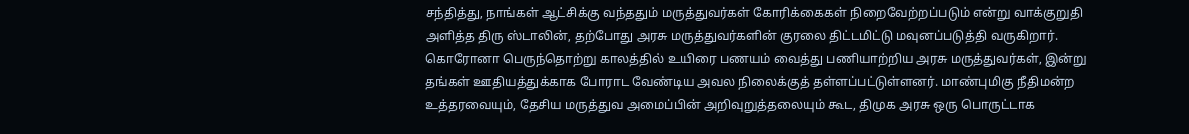சந்தித்து, நாங்கள் ஆட்சிக்கு வந்ததும் மருத்துவர்கள் கோரிக்கைகள் நிறைவேற்றப்படும் என்று வாக்குறுதி அளித்த திரு ஸ்டாலின், தற்போது அரசு மருத்துவர்களின் குரலை திட்டமிட்டு மவுனப்படுத்தி வருகிறார். கொரோனா பெருந்தொற்று காலத்தில் உயிரை பணயம் வைத்து பணியாற்றிய அரசு மருத்துவர்கள், இன்று தங்கள் ஊதியத்துக்காக போராட வேண்டிய அவல நிலைக்குத் தள்ளப்பட்டுள்ளனர். மாண்புமிகு நீதிமன்ற உத்தரவையும், தேசிய மருத்துவ அமைப்பின் அறிவுறுத்தலையும் கூட, திமுக அரசு ஒரு பொருட்டாக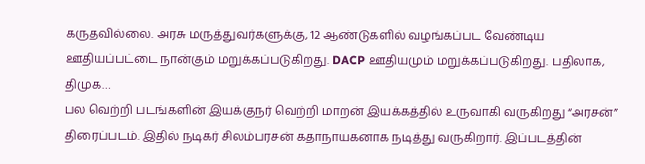கருதவில்லை. அரசு மருத்துவர்களுக்கு, 12 ஆண்டுகளில் வழங்கப்பட வேண்டிய ஊதியப்பட்டை நான்கும் மறுக்கப்படுகிறது. DACP ஊதியமும் மறுக்கப்படுகிறது. பதிலாக, திமுக…
பல வெற்றி படங்களின் இயக்குநர் வெற்றி மாறன் இயக்கத்தில் உருவாகி வருகிறது “அரசன்” திரைப்படம். இதில் நடிகர் சிலம்பரசன் கதாநாயகனாக நடித்து வருகிறார். இப்படத்தின்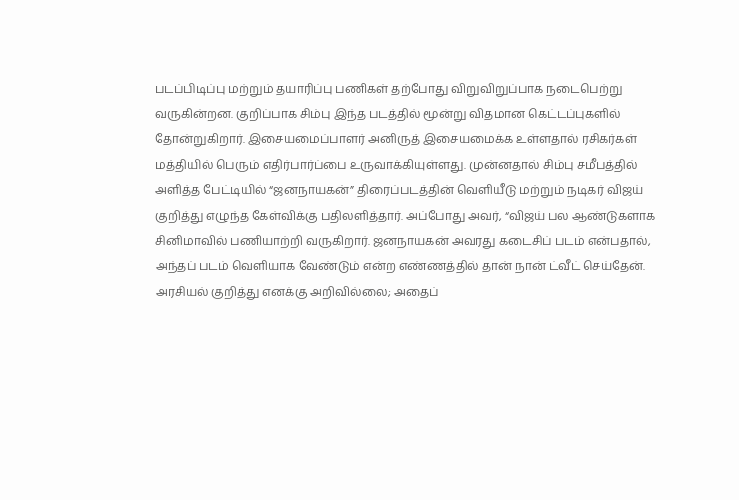படப்பிடிப்பு மற்றும் தயாரிப்பு பணிகள் தற்போது விறுவிறுப்பாக நடைபெற்று வருகின்றன. குறிப்பாக சிம்பு இந்த படத்தில் மூன்று விதமான கெட்டப்புகளில் தோன்றுகிறார். இசையமைப்பாளர் அனிருத் இசையமைக்க உள்ளதால் ரசிகர்கள் மத்தியில் பெரும் எதிர்பார்ப்பை உருவாக்கியுள்ளது. முன்னதால் சிம்பு சமீபத்தில் அளித்த பேட்டியில் “ஜனநாயகன்” திரைப்படத்தின் வெளியீடு மற்றும் நடிகர் விஜய் குறித்து எழுந்த கேள்விக்கு பதிலளித்தார். அப்போது அவர், “விஜய் பல ஆண்டுகளாக சினிமாவில் பணியாற்றி வருகிறார். ஜனநாயகன் அவரது கடைசிப் படம் என்பதால், அந்தப் படம் வெளியாக வேண்டும் என்ற எண்ணத்தில் தான் நான் ட்வீட் செய்தேன். அரசியல் குறித்து எனக்கு அறிவில்லை; அதைப்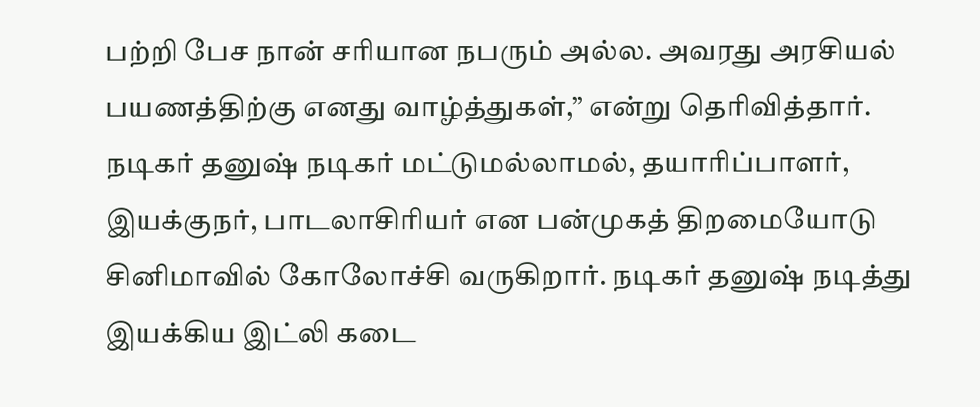பற்றி பேச நான் சரியான நபரும் அல்ல. அவரது அரசியல் பயணத்திற்கு எனது வாழ்த்துகள்,” என்று தெரிவித்தார்.
நடிகர் தனுஷ் நடிகர் மட்டுமல்லாமல், தயாரிப்பாளர், இயக்குநர், பாடலாசிரியர் என பன்முகத் திறமையோடு சினிமாவில் கோலோச்சி வருகிறார். நடிகர் தனுஷ் நடித்து இயக்கிய இட்லி கடை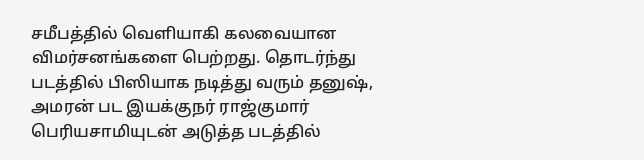சமீபத்தில் வெளியாகி கலவையான விமர்சனங்களை பெற்றது. தொடர்ந்து படத்தில் பிஸியாக நடித்து வரும் தனுஷ், அமரன் பட இயக்குநர் ராஜ்குமார் பெரியசாமியுடன் அடுத்த படத்தில்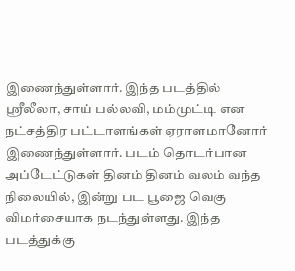இணைந்துள்ளார். இந்த படத்தில் ஸ்ரீலீலா, சாய் பல்லவி, மம்முட்டி என நட்சத்திர பட்டாளங்கள் ஏராளமானோர் இணைந்துள்ளார். படம் தொடர்பான அப்டேட்டுகள் தினம் தினம் வலம் வந்த நிலையில், இன்று பட பூஜை வெகு விமர்சையாக நடந்துள்ளது. இந்த படத்துக்கு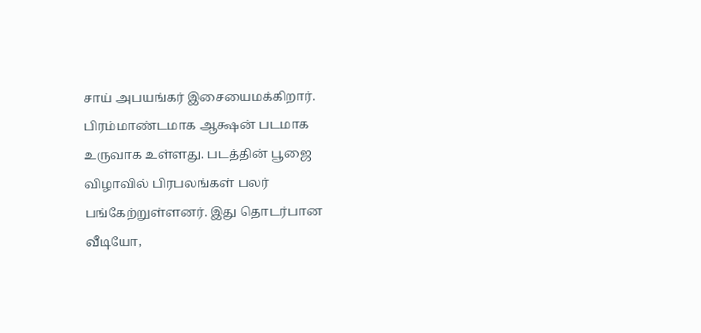சாய் அபயங்கர் இசையைமக்கிறார். பிரம்மாண்டமாக ஆக்ஷன் படமாக உருவாக உள்ளது. படத்தின் பூஜை விழாவில் பிரபலங்கள் பலர் பங்கேற்றுள்ளனர். இது தொடர்பான வீடியோ,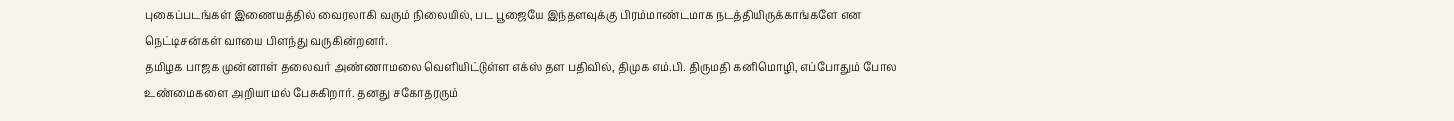புகைப்படங்கள் இணையத்தில் வைரலாகி வரும் நிலையில், பட பூஜையே இந்தளவுக்கு பிரம்மாண்டமாக நடத்தியிருக்காங்களே என நெட்டிசன்கள் வாயை பிளந்து வருகின்றனர்.
தமிழக பாஜக முன்னாள் தலைவர் அண்ணாமலை வெளியிட்டுள்ள எக்ஸ் தள பதிவில், திமுக எம்.பி. திருமதி கனிமொழி, எப்போதும் போல உண்மைகளை அறியாமல் பேசுகிறார். தனது சகோதரரும்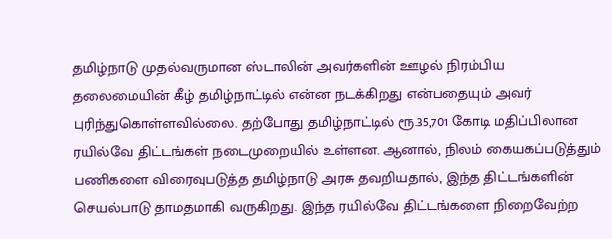தமிழ்நாடு முதல்வருமான ஸ்டாலின் அவர்களின் ஊழல் நிரம்பிய தலைமையின் கீழ் தமிழ்நாட்டில் என்ன நடக்கிறது என்பதையும் அவர் புரிந்துகொள்ளவில்லை. தற்போது தமிழ்நாட்டில் ரூ.35,701 கோடி மதிப்பிலான ரயில்வே திட்டங்கள் நடைமுறையில் உள்ளன. ஆனால், நிலம் கையகப்படுத்தும் பணிகளை விரைவுபடுத்த தமிழ்நாடு அரசு தவறியதால், இந்த திட்டங்களின் செயல்பாடு தாமதமாகி வருகிறது. இந்த ரயில்வே திட்டங்களை நிறைவேற்ற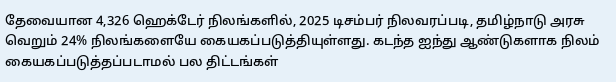தேவையான 4,326 ஹெக்டேர் நிலங்களில், 2025 டிசம்பர் நிலவரப்படி, தமிழ்நாடு அரசு வெறும் 24% நிலங்களையே கையகப்படுத்தியுள்ளது. கடந்த ஐந்து ஆண்டுகளாக நிலம் கையகப்படுத்தப்படாமல் பல திட்டங்கள்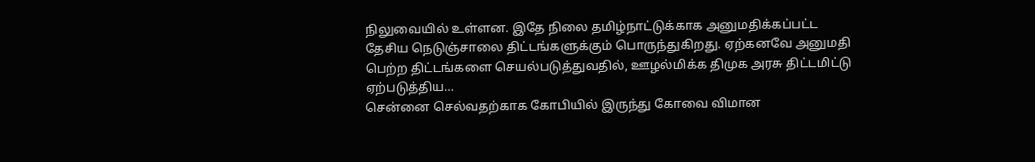நிலுவையில் உள்ளன. இதே நிலை தமிழ்நாட்டுக்காக அனுமதிக்கப்பட்ட தேசிய நெடுஞ்சாலை திட்டங்களுக்கும் பொருந்துகிறது. ஏற்கனவே அனுமதி பெற்ற திட்டங்களை செயல்படுத்துவதில், ஊழல்மிக்க திமுக அரசு திட்டமிட்டு ஏற்படுத்திய…
சென்னை செல்வதற்காக கோபியில் இருந்து கோவை விமான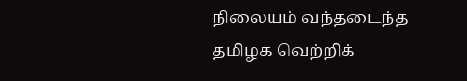நிலையம் வந்தடைந்த தமிழக வெற்றிக்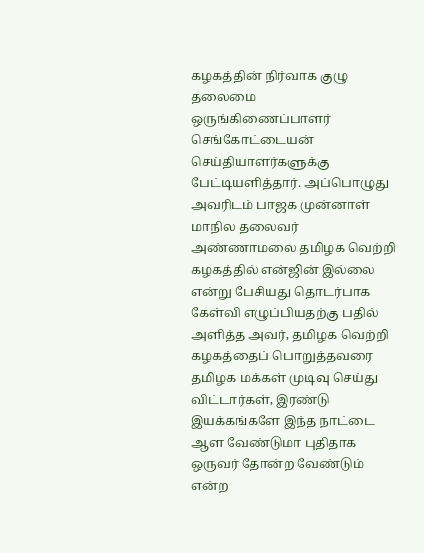கழகத்தின் நிர்வாக குழு தலைமை ஒருங்கிணைப்பாளர் செங்கோட்டையன் செய்தியாளர்களுக்கு பேட்டியளித்தார். அப்பொழுது அவரிடம் பாஜக முன்னாள் மாநில தலைவர் அண்ணாமலை தமிழக வெற்றி கழகத்தில் என்ஜின் இல்லை என்று பேசியது தொடர்பாக கேள்வி எழுப்பியதற்கு பதில் அளித்த அவர், தமிழக வெற்றி கழகத்தைப் பொறுத்தவரை தமிழக மக்கள் முடிவு செய்து விட்டார்கள், இரண்டு இயக்கங்களே இந்த நாட்டை ஆள வேண்டுமா புதிதாக ஒருவர் தோன்ற வேண்டும் என்ற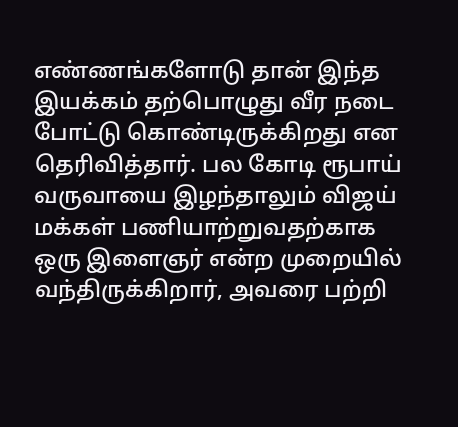எண்ணங்களோடு தான் இந்த இயக்கம் தற்பொழுது வீர நடை போட்டு கொண்டிருக்கிறது என தெரிவித்தார். பல கோடி ரூபாய் வருவாயை இழந்தாலும் விஜய் மக்கள் பணியாற்றுவதற்காக ஒரு இளைஞர் என்ற முறையில் வந்திருக்கிறார், அவரை பற்றி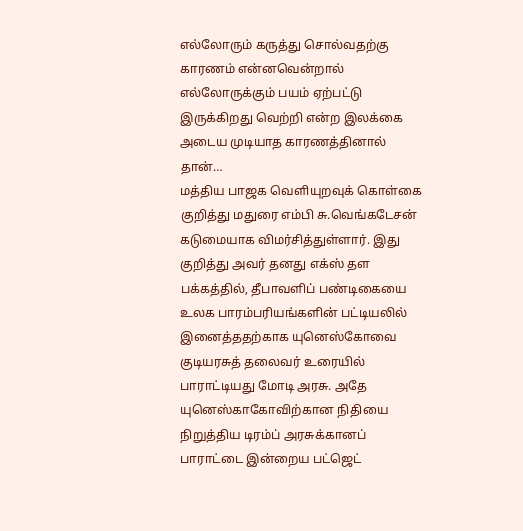எல்லோரும் கருத்து சொல்வதற்கு காரணம் என்னவென்றால் எல்லோருக்கும் பயம் ஏற்பட்டு இருக்கிறது வெற்றி என்ற இலக்கை அடைய முடியாத காரணத்தினால் தான்…
மத்திய பாஜக வெளியுறவுக் கொள்கை குறித்து மதுரை எம்பி சு.வெங்கடேசன் கடுமையாக விமர்சித்துள்ளார். இது குறித்து அவர் தனது எக்ஸ் தள பக்கத்தில், தீபாவளிப் பண்டிகையை உலக பாரம்பரியங்களின் பட்டியலில் இனைத்ததற்காக யுனெஸ்கோவை குடியரசுத் தலைவர் உரையில் பாராட்டியது மோடி அரசு. அதே யுனெஸ்காகோவிற்கான நிதியை நிறுத்திய டிரம்ப் அரசுக்கானப் பாராட்டை இன்றைய பட்ஜெட்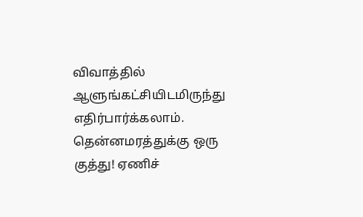விவாத்தில் ஆளுங்கட்சியிடமிருந்து எதிர்பார்க்கலாம். தென்னமரத்துக்கு ஒரு குத்து! ஏணிச்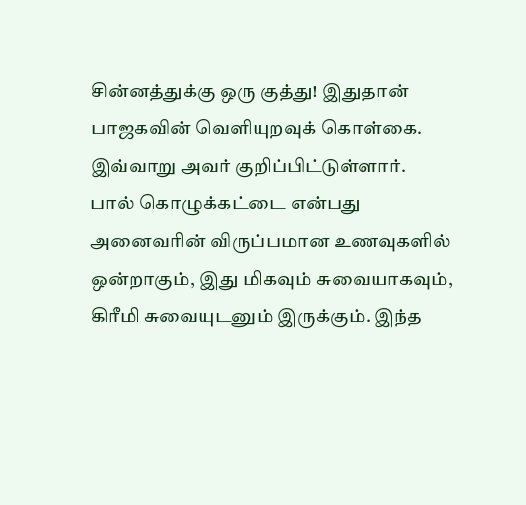சின்னத்துக்கு ஒரு குத்து! இதுதான் பாஜகவின் வெளியுறவுக் கொள்கை. இவ்வாறு அவர் குறிப்பிட்டுள்ளார்.
பால் கொழுக்கட்டை என்பது அனைவரின் விருப்பமான உணவுகளில் ஒன்றாகும், இது மிகவும் சுவையாகவும், கிரீமி சுவையுடனும் இருக்கும். இந்த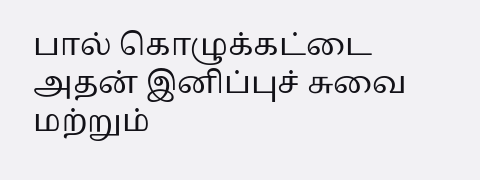பால் கொழுக்கட்டை அதன் இனிப்புச் சுவை மற்றும்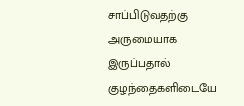சாப்பிடுவதற்கு அருமையாக இருப்பதால் குழந்தைகளிடையே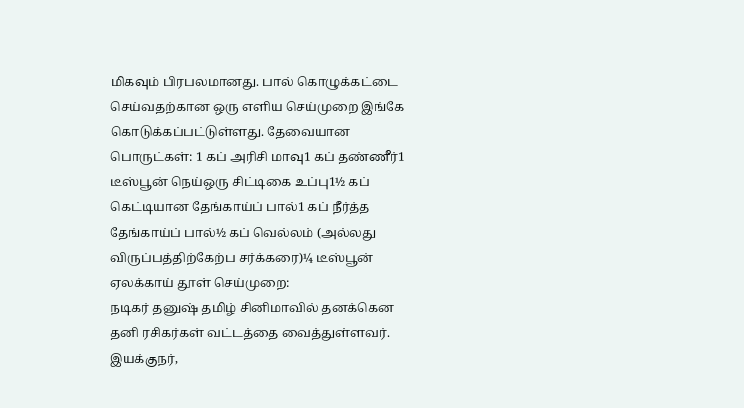மிகவும் பிரபலமானது. பால் கொழுக்கட்டை செய்வதற்கான ஒரு எளிய செய்முறை இங்கே கொடுக்கப்பட்டுள்ளது. தேவையான பொருட்கள்: 1 கப் அரிசி மாவு1 கப் தண்ணீர்1 டீஸ்பூன் நெய்ஒரு சிட்டிகை உப்பு1½ கப் கெட்டியான தேங்காய்ப் பால்1 கப் நீர்த்த தேங்காய்ப் பால்½ கப் வெல்லம் (அல்லது விருப்பத்திற்கேற்ப சர்க்கரை)¼ டீஸ்பூன் ஏலக்காய் தூள் செய்முறை:
நடிகர் தனுஷ் தமிழ் சினிமாவில் தனக்கென தனி ரசிகர்கள் வட்டத்தை வைத்துள்ளவர். இயக்குநர்,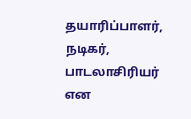தயாரிப்பாளர், நடிகர், பாடலாசிரியர் என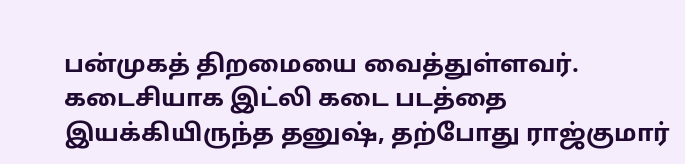பன்முகத் திறமையை வைத்துள்ளவர். கடைசியாக இட்லி கடை படத்தை இயக்கியிருந்த தனுஷ், தற்போது ராஜ்குமார்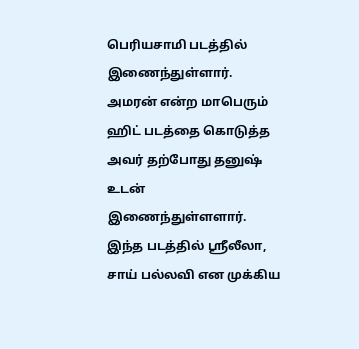பெரியசாமி படத்தில் இணைந்துள்ளார். அமரன் என்ற மாபெரும் ஹிட் படத்தை கொடுத்த அவர் தற்போது தனுஷ் உடன் இணைந்துள்ளளார். இந்த படத்தில் ஸ்ரீலீலா, சாய் பல்லவி என முக்கிய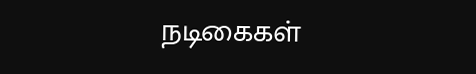நடிகைகள்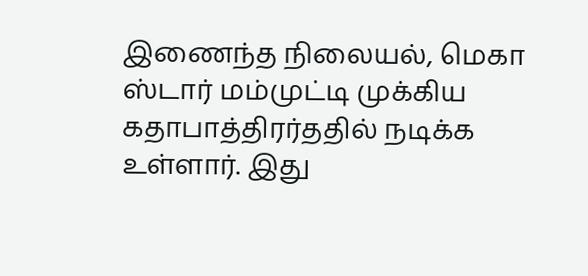இணைந்த நிலையல், மெகா ஸ்டார் மம்முட்டி முக்கிய கதாபாத்திரர்ததில் நடிக்க உள்ளார். இது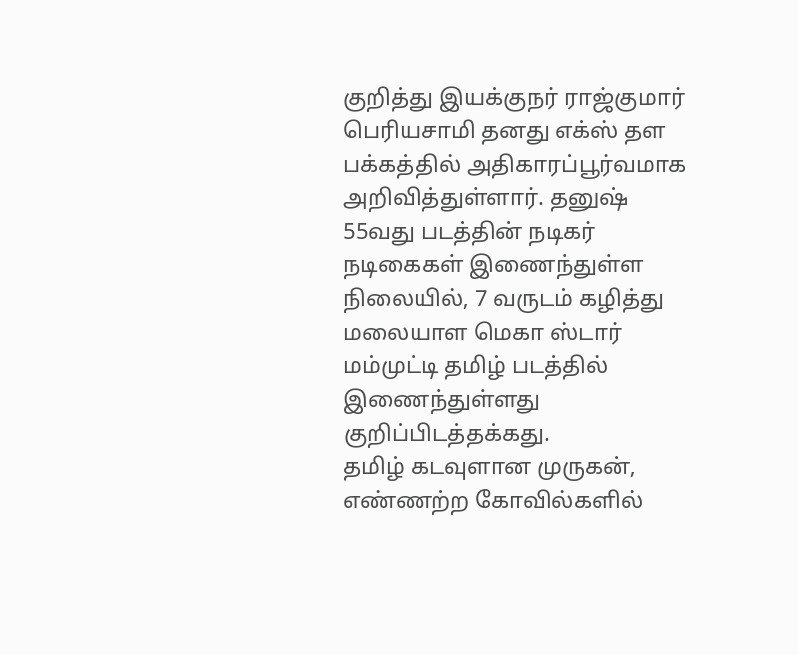குறித்து இயக்குநர் ராஜ்குமார் பெரியசாமி தனது எக்ஸ் தள பக்கத்தில் அதிகாரப்பூர்வமாக அறிவித்துள்ளார். தனுஷ் 55வது படத்தின் நடிகர் நடிகைகள் இணைந்துள்ள நிலையில், 7 வருடம் கழித்து மலையாள மெகா ஸ்டார் மம்முட்டி தமிழ் படத்தில் இணைந்துள்ளது குறிப்பிடத்தக்கது.
தமிழ் கடவுளான முருகன், எண்ணற்ற கோவில்களில்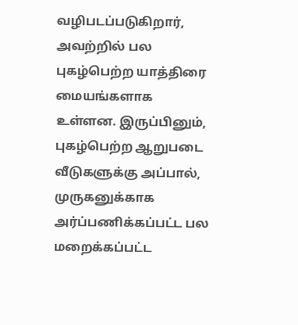வழிபடப்படுகிறார், அவற்றில் பல புகழ்பெற்ற யாத்திரை மையங்களாக உள்ளன. இருப்பினும், புகழ்பெற்ற ஆறுபடை வீடுகளுக்கு அப்பால், முருகனுக்காக அர்ப்பணிக்கப்பட்ட பல மறைக்கப்பட்ட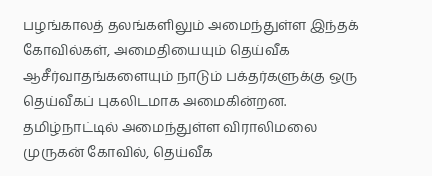பழங்காலத் தலங்களிலும் அமைந்துள்ள இந்தக் கோவில்கள், அமைதியையும் தெய்வீக ஆசீர்வாதங்களையும் நாடும் பக்தர்களுக்கு ஒரு தெய்வீகப் புகலிடமாக அமைகின்றன. தமிழ்நாட்டில் அமைந்துள்ள விராலிமலை முருகன் கோவில், தெய்வீக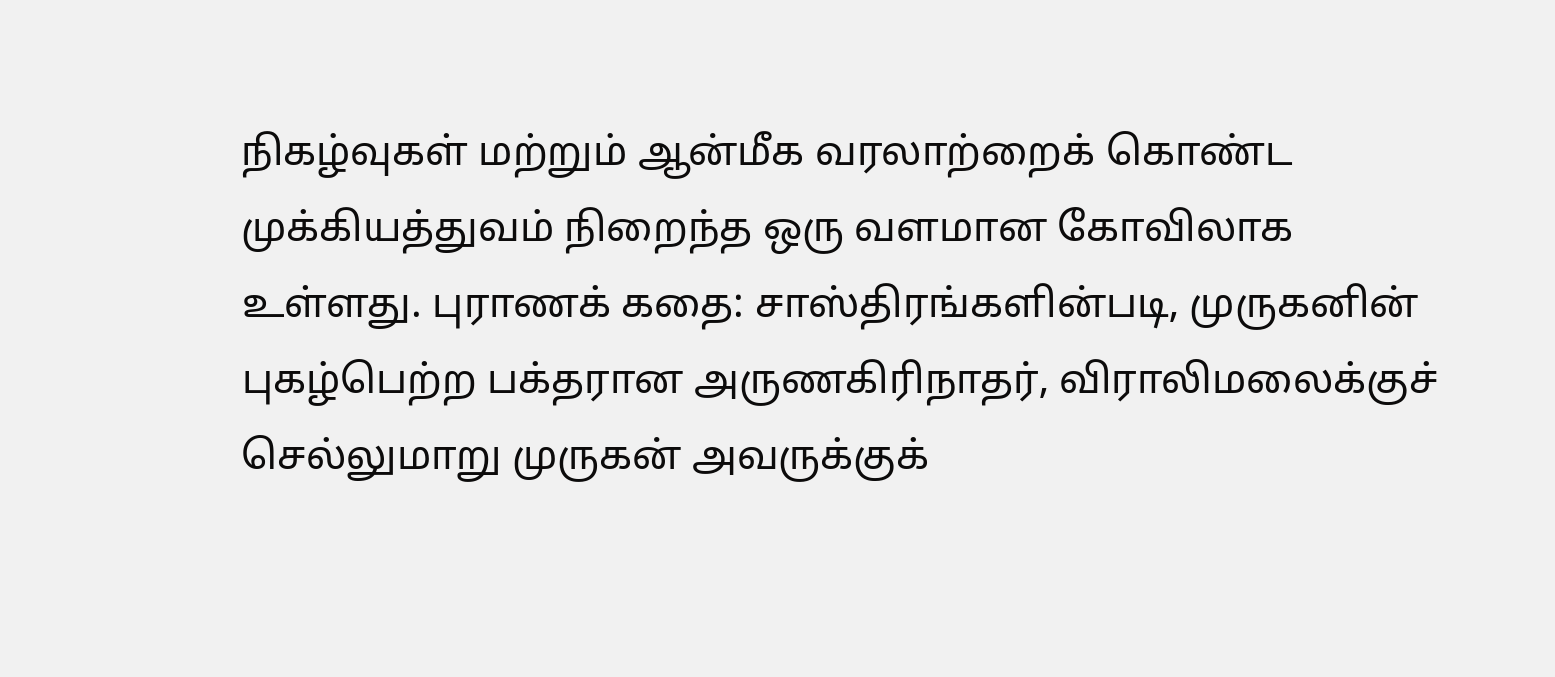நிகழ்வுகள் மற்றும் ஆன்மீக வரலாற்றைக் கொண்ட முக்கியத்துவம் நிறைந்த ஒரு வளமான கோவிலாக உள்ளது. புராணக் கதை: சாஸ்திரங்களின்படி, முருகனின் புகழ்பெற்ற பக்தரான அருணகிரிநாதர், விராலிமலைக்குச் செல்லுமாறு முருகன் அவருக்குக்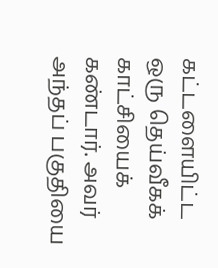கட்டளையிட்ட ஒரு தெய்வீகக் காட்சியைக் கண்டார். அவர் அந்தப் பகுதியை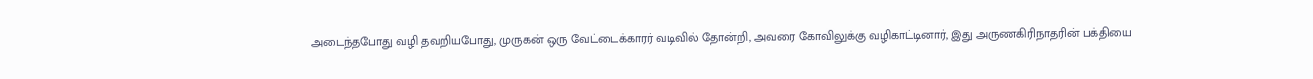அடைந்தபோது வழி தவறியபோது, முருகன் ஒரு வேட்டைக்காரர் வடிவில் தோன்றி, அவரை கோவிலுக்கு வழிகாட்டினார், இது அருணகிரிநாதரின் பக்தியை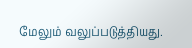மேலும் வலுப்படுத்தியது.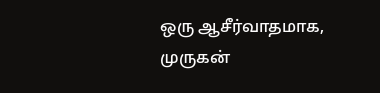ஒரு ஆசீர்வாதமாக, முருகன்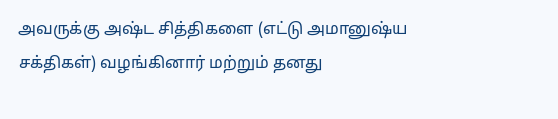அவருக்கு அஷ்ட சித்திகளை (எட்டு அமானுஷ்ய சக்திகள்) வழங்கினார் மற்றும் தனது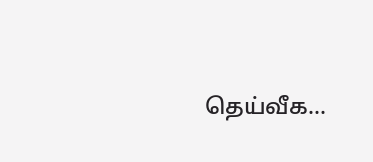தெய்வீக…